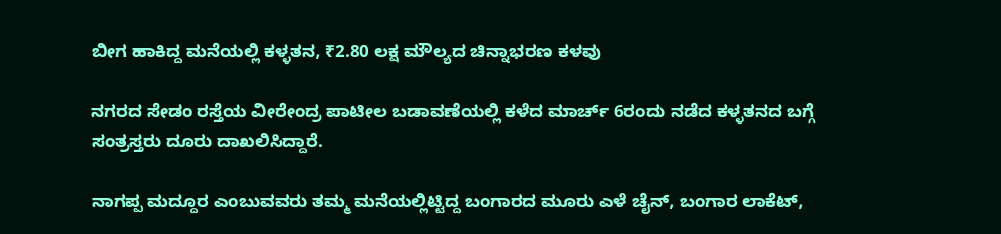ಬೀಗ ಹಾಕಿದ್ದ ಮನೆಯಲ್ಲಿ ಕಳ್ಳತನ, ₹2.80 ಲಕ್ಷ ಮೌಲ್ಯದ ಚಿನ್ನಾಭರಣ ಕಳವು

ನಗರದ ಸೇಡಂ ರಸ್ತೆಯ ವೀರೇಂದ್ರ ಪಾಟೀಲ ಬಡಾವಣೆಯಲ್ಲಿ ಕಳೆದ ಮಾರ್ಚ್ 6ರಂದು ನಡೆದ ಕಳ್ಳತನದ ಬಗ್ಗೆ ಸಂತ್ರಸ್ತರು ದೂರು ದಾಖಲಿಸಿದ್ದಾರೆ.

ನಾಗಪ್ಪ ಮದ್ದೂರ ಎಂಬುವವರು ತಮ್ಮ ಮನೆಯಲ್ಲಿಟ್ಟಿದ್ದ ಬಂಗಾರದ ಮೂರು ಎಳೆ ಚೈನ್, ಬಂಗಾರ ಲಾಕೆಟ್,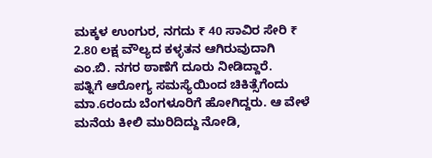ಮಕ್ಕಳ ಉಂಗುರ, ನಗದು ₹ 40 ಸಾವಿರ ಸೇರಿ ₹ 2.80 ಲಕ್ಷ ವೌಲ್ಯದ ಕಳ್ಳತನ ಆಗಿರುವುದಾಗಿ ಎಂ.ಬಿ. ನಗರ ಠಾಣೆಗೆ ದೂರು ನೀಡಿದ್ದಾರೆ.
ಪತ್ನಿಗೆ ಆರೋಗ್ಯ ಸಮಸ್ಯೆಯಿಂದ ಚಿಕಿತ್ಸೆಗೆಂದು ಮಾ.6ರಂದು ಬೆಂಗಳೂರಿಗೆ ಹೋಗಿದ್ದರು. ಆ ವೇಳೆ ಮನೆಯ ಕೀಲಿ ಮುರಿದಿದ್ದು ನೋಡಿ,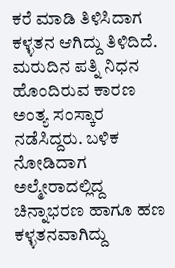ಕರೆ ಮಾಡಿ ತಿಳಿಸಿದಾಗ ಕಳ್ಳತನ ಆಗಿದ್ದು ತಿಳಿದಿದೆ. ಮರುದಿನ ಪತ್ನಿ ನಿಧನ ಹೊಂದಿರುವ ಕಾರಣ ಅಂತ್ಯ ಸಂಸ್ಕಾರ ನಡೆಸಿದ್ದರು. ಬಳಿಕ ನೋಡಿದಾಗ ಅಲ್ಮೇರಾದಲ್ಲಿದ್ದ ಚಿನ್ನಾಭರಣ ಹಾಗೂ ಹಣ ಕಳ್ಳತನವಾಗಿದ್ದು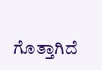ಗೊತ್ತಾಗಿದೆ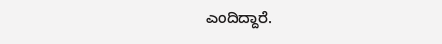ಎಂದಿದ್ದಾರೆ.